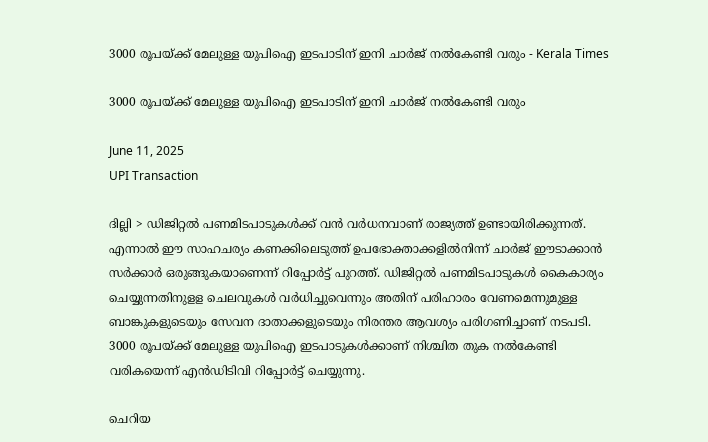3000 രൂപയ്ക്ക് മേലുള്ള യുപിഐ ഇടപാടിന് ഇനി ചാര്‍ജ് നല്‍കേണ്ടി വരും - Kerala Times

3000 രൂപയ്ക്ക് മേലുള്ള യുപിഐ ഇടപാടിന് ഇനി ചാര്‍ജ് നല്‍കേണ്ടി വരും

June 11, 2025
UPI Transaction

ദില്ലി > ഡിജിറ്റല്‍ പണമിടപാടുകള്‍ക്ക് വന്‍ വര്‍ധനവാണ് രാജ്യത്ത് ഉണ്ടായിരിക്കുന്നത്. എന്നാല്‍ ഈ സാഹചര്യം കണക്കിലെടുത്ത് ഉപഭോക്താക്കളില്‍നിന്ന് ചാര്‍ജ് ഈടാക്കാന്‍ സര്‍ക്കാര്‍ ഒരുങ്ങുകയാണെന്ന് റിപ്പോര്‍ട്ട് പുറത്ത്. ഡിജിറ്റല്‍ പണമിടപാടുകള്‍ കൈകാര്യം ചെയ്യുന്നതിനുളള ചെലവുകള്‍ വര്‍ധിച്ചുവെന്നും അതിന് പരിഹാരം വേണമെന്നുമുള്ള ബാങ്കുകളുടെയും സേവന ദാതാക്കളുടെയും നിരന്തര ആവശ്യം പരിഗണിച്ചാണ് നടപടി. 3000 രൂപയ്ക്ക് മേലുള്ള യുപിഐ ഇടപാടുകള്‍ക്കാണ് നിശ്ചിത തുക നല്‍കേണ്ടി വരികയെന്ന് എന്‍ഡിടിവി റിപ്പോര്‍ട്ട് ചെയ്യുന്നു.

ചെറിയ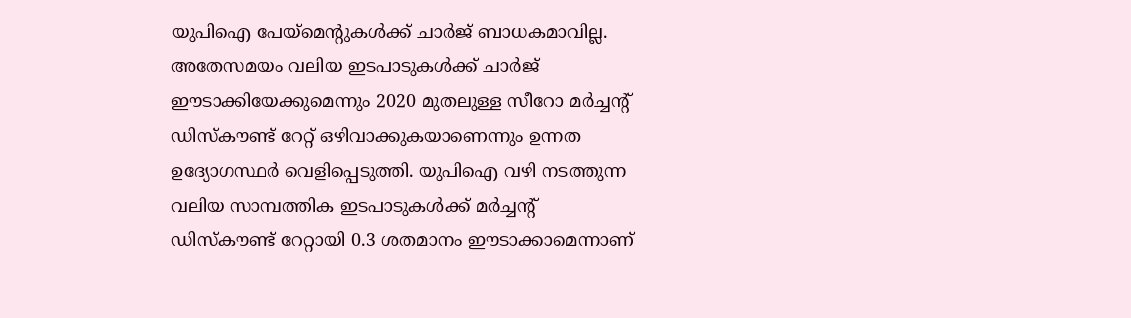യുപിഐ പേയ്‌മെന്റുകള്‍ക്ക് ചാര്‍ജ് ബാധകമാവില്ല. അതേസമയം വലിയ ഇടപാടുകള്‍ക്ക് ചാര്‍ജ് ഈടാക്കിയേക്കുമെന്നും 2020 മുതലുള്ള സീറോ മര്‍ച്ചന്റ് ഡിസ്‌കൗണ്ട് റേറ്റ് ഒഴിവാക്കുകയാണെന്നും ഉന്നത ഉദ്യോഗസ്ഥര്‍ വെളിപ്പെടുത്തി. യുപിഐ വഴി നടത്തുന്ന വലിയ സാമ്പത്തിക ഇടപാടുകള്‍ക്ക് മര്‍ച്ചന്റ് ഡിസ്‌കൗണ്ട് റേറ്റായി 0.3 ശതമാനം ഈടാക്കാമെന്നാണ്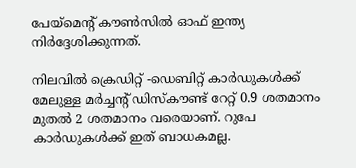പേയ്‌മെന്റ് കൗണ്‍സില്‍ ഓഫ് ഇന്ത്യ നിര്‍ദ്ദേശിക്കുന്നത്.

നിലവില്‍ ക്രെഡിറ്റ് -ഡെബിറ്റ് കാര്‍ഡുകള്‍ക്ക് മേലുള്ള മര്‍ച്ചന്റ് ഡിസ്‌കൗണ്ട് റേറ്റ് 0.9 ശതമാനം മുതല്‍ 2 ശതമാനം വരെയാണ്. റുപേ കാര്‍ഡുകള്‍ക്ക് ഇത് ബാധകമല്ല.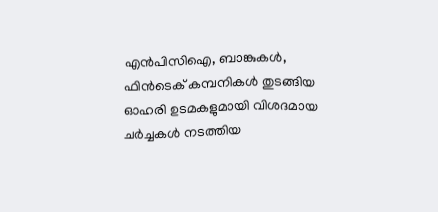എന്‍പിസിഐ, ബാങ്കുകള്‍, ഫിന്‍ടെക് കമ്പനികള്‍ തുടങ്ങിയ ഓഹരി ഉടമകളുമായി വിശദമായ ചര്‍ച്ചകള്‍ നടത്തിയ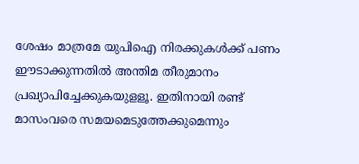ശേഷം മാത്രമേ യുപിഐ നിരക്കുകള്‍ക്ക് പണം ഈടാക്കുന്നതില്‍ അന്തിമ തീരുമാനം പ്രഖ്യാപിച്ചേക്കുകയുളളൂ. ഇതിനായി രണ്ട് മാസംവരെ സമയമെടുത്തേക്കുമെന്നും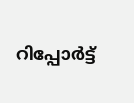റിപ്പോര്‍ട്ട്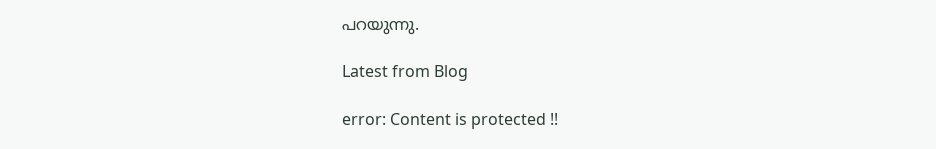പറയുന്നു.

Latest from Blog

error: Content is protected !!